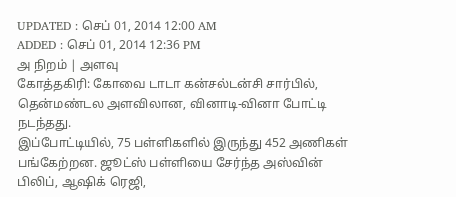UPDATED : செப் 01, 2014 12:00 AM
ADDED : செப் 01, 2014 12:36 PM
அ நிறம் | அளவு
கோத்தகிரி: கோவை டாடா கன்சல்டன்சி சார்பில், தென்மண்டல அளவிலான, வினாடி-வினா போட்டி நடந்தது.
இப்போட்டியில், 75 பள்ளிகளில் இருந்து 452 அணிகள் பங்கேற்றன. ஜூட்ஸ் பள்ளியை சேர்ந்த அஸ்வின் பிலிப், ஆஷிக் ரெஜி,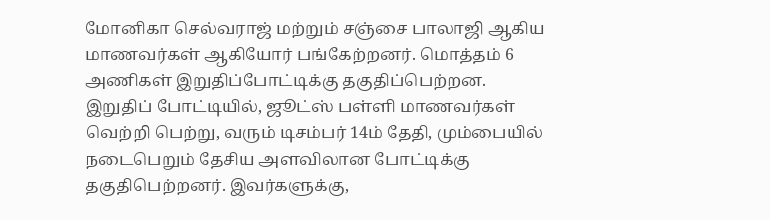மோனிகா செல்வராஜ் மற்றும் சஞ்சை பாலாஜி ஆகிய மாணவர்கள் ஆகியோர் பங்கேற்றனர். மொத்தம் 6 அணிகள் இறுதிப்போட்டிக்கு தகுதிப்பெற்றன.
இறுதிப் போட்டியில், ஜூட்ஸ் பள்ளி மாணவர்கள் வெற்றி பெற்று, வரும் டிசம்பர் 14ம் தேதி, மும்பையில் நடைபெறும் தேசிய அளவிலான போட்டிக்கு தகுதிபெற்றனர். இவர்களுக்கு,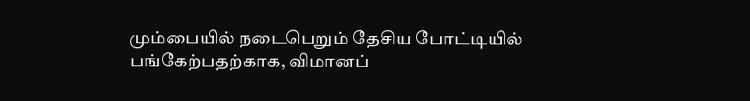மும்பையில் நடைபெறும் தேசிய போட்டியில் பங்கேற்பதற்காக, விமானப்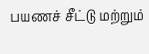பயணச் சீட்டு மற்றும்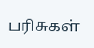பரிசுகள்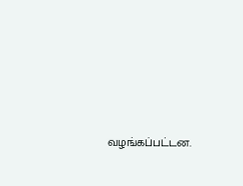வழங்கப்பட்டன.